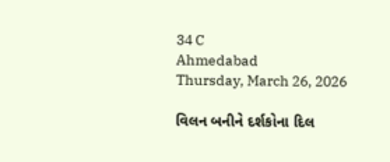34 C
Ahmedabad
Thursday, March 26, 2026

વિલન બનીને દર્શકોના દિલ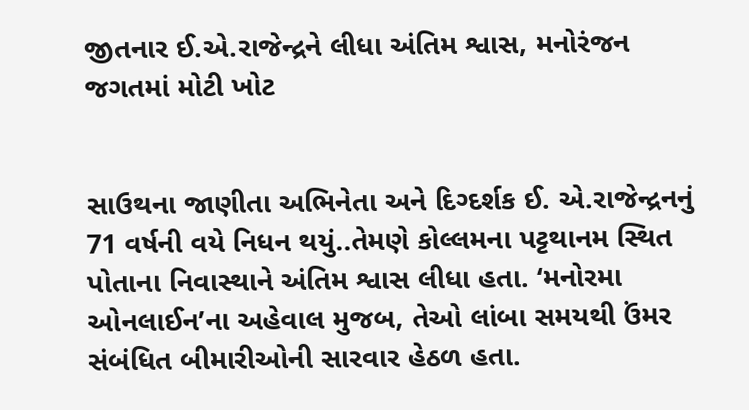જીતનાર ઈ.એ.રાજેન્દ્રને લીધા અંતિમ શ્વાસ, મનોરંજન જગતમાં મોટી ખોટ


સાઉથના જાણીતા અભિનેતા અને દિગ્દર્શક ઈ. એ.રાજેન્દ્રનનું 71 વર્ષની વયે નિધન થયું..તેમણે કોલ્લમના પટ્ટથાનમ સ્થિત પોતાના નિવાસ્થાને અંતિમ શ્વાસ લીધા હતા. ‘મનોરમા ઓનલાઈન’ના અહેવાલ મુજબ, તેઓ લાંબા સમયથી ઉંમર સંબંધિત બીમારીઓની સારવાર હેઠળ હતા.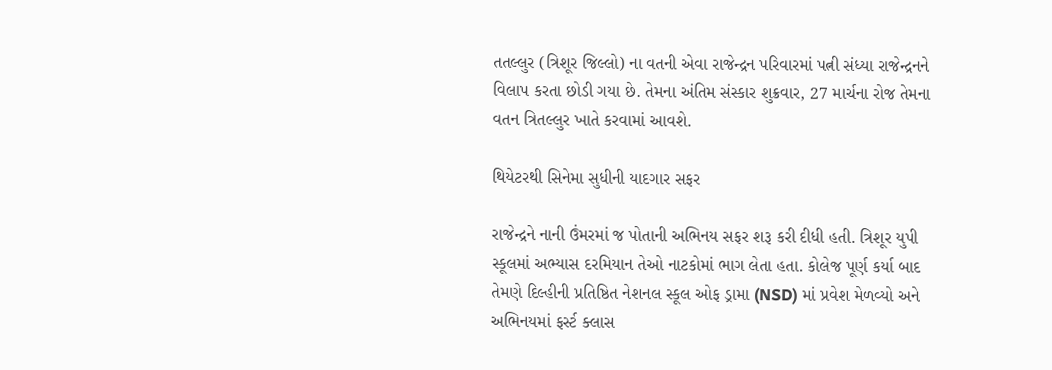તતલ્લુર (ત્રિશૂર જિલ્લો) ના વતની એવા રાજેન્દ્રન પરિવારમાં પત્ની સંધ્યા રાજેન્દ્રનને વિલાપ કરતા છોડી ગયા છે. તેમના અંતિમ સંસ્કાર શુક્રવાર, 27 માર્ચના રોજ તેમના વતન ત્રિતલ્લુર ખાતે કરવામાં આવશે.

થિયેટરથી સિનેમા સુધીની યાદગાર સફર

રાજેન્દ્રને નાની ઉંમરમાં જ પોતાની અભિનય સફર શરૂ કરી દીધી હતી. ત્રિશૂર યુપી સ્કૂલમાં અભ્યાસ દરમિયાન તેઓ નાટકોમાં ભાગ લેતા હતા. કોલેજ પૂર્ણ કર્યા બાદ તેમણે દિલ્હીની પ્રતિષ્ઠિત નેશનલ સ્કૂલ ઓફ ડ્રામા (NSD) માં પ્રવેશ મેળવ્યો અને અભિનયમાં ફર્સ્ટ ક્લાસ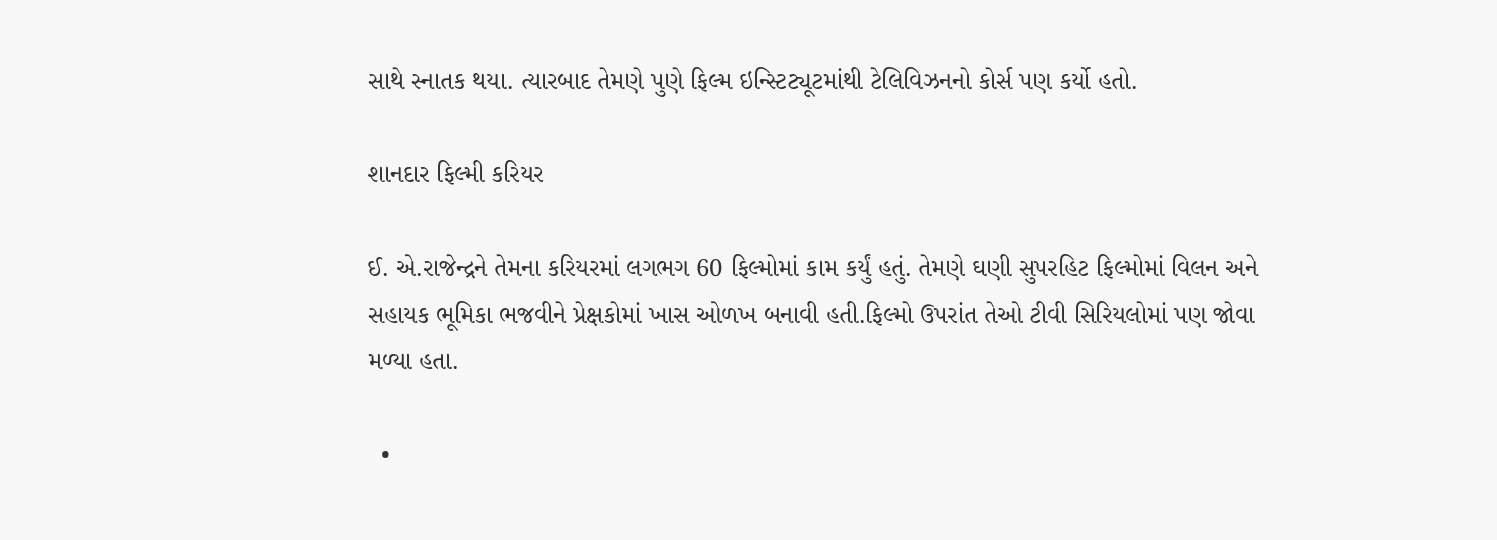સાથે સ્નાતક થયા. ત્યારબાદ તેમણે પુણે ફિલ્મ ઇન્સ્ટિટ્યૂટમાંથી ટેલિવિઝનનો કોર્સ પણ કર્યો હતો.

શાનદાર ફિલ્મી કરિયર

ઈ. એ.રાજેન્દ્રને તેમના કરિયરમાં લગભગ 60 ફિલ્મોમાં કામ કર્યું હતું. તેમણે ઘણી સુપરહિટ ફિલ્મોમાં વિલન અને સહાયક ભૂમિકા ભજવીને પ્રેક્ષકોમાં ખાસ ઓળખ બનાવી હતી.ફિલ્મો ઉપરાંત તેઓ ટીવી સિરિયલોમાં પણ જોવા મળ્યા હતા.

  •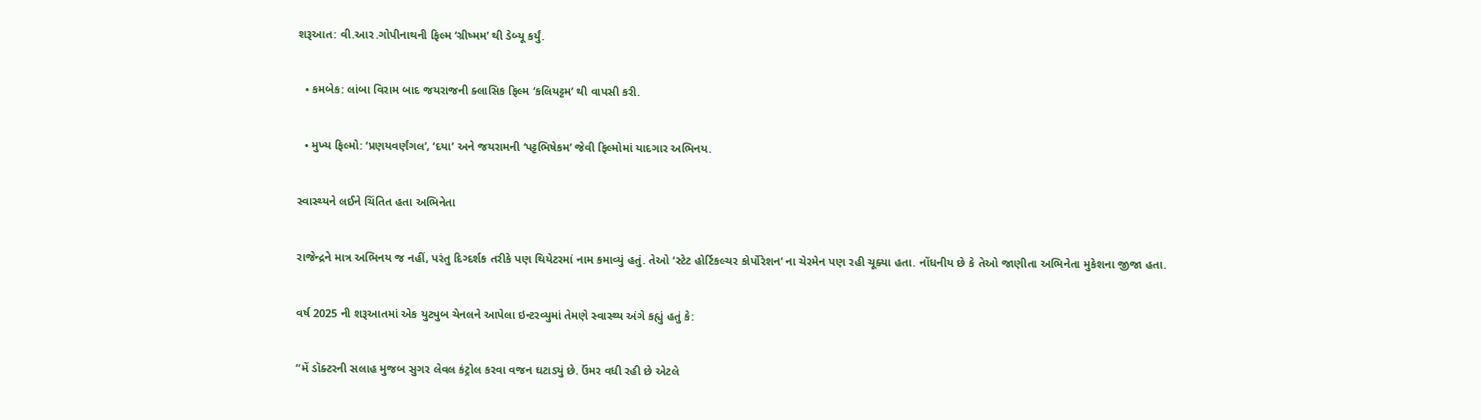શરૂઆત: વી.આર.ગોપીનાથની ફિલ્મ ‘ગ્રીષ્મમ’ થી ડેબ્યૂ કર્યું.

  • કમબેક: લાંબા વિરામ બાદ જયરાજની ક્લાસિક ફિલ્મ ‘કલિયટ્ટમ’ થી વાપસી કરી.

  • મુખ્ય ફિલ્મો: ‘પ્રણયવર્ણંગલ’, ‘દયા’ અને જયરામની ‘પટ્ટભિષેકમ’ જેવી ફિલ્મોમાં યાદગાર અભિનય.

સ્વાસ્થ્યને લઈને ચિંતિત હતા અભિનેતા

રાજેન્દ્રને માત્ર અભિનય જ નહીં, પરંતુ દિગ્દર્શક તરીકે પણ થિયેટરમાં નામ કમાવ્યું હતું. તેઓ ‘સ્ટેટ હોર્ટિકલ્ચર કોર્પોરેશન’ ના ચેરમેન પણ રહી ચૂક્યા હતા. નોંધનીય છે કે તેઓ જાણીતા અભિનેતા મુકેશના જીજા હતા.

વર્ષ 2025 ની શરૂઆતમાં એક યુટ્યુબ ચેનલને આપેલા ઇન્ટરવ્યુમાં તેમણે સ્વાસ્થ્ય અંગે કહ્યું હતું કે:

“મેં ડૉક્ટરની સલાહ મુજબ સુગર લેવલ કંટ્રોલ કરવા વજન ઘટાડ્યું છે. ઉંમર વધી રહી છે એટલે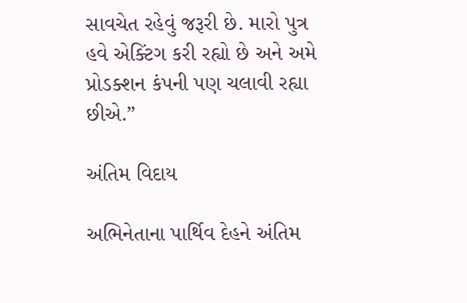સાવચેત રહેવું જરૂરી છે. મારો પુત્ર હવે એક્ટિંગ કરી રહ્યો છે અને અમે પ્રોડક્શન કંપની પણ ચલાવી રહ્યા છીએ.”

અંતિમ વિદાય

અભિનેતાના પાર્થિવ દેહને અંતિમ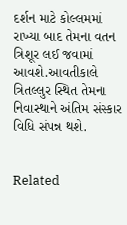દર્શન માટે કોલ્લમમાં રાખ્યા બાદ તેમના વતન ત્રિશૂર લઈ જવામાં આવશે.આવતીકાલે ત્રિતલ્લુર સ્થિત તેમના નિવાસ્થાને અંતિમ સંસ્કાર વિધિ સંપન્ન થશે.


Related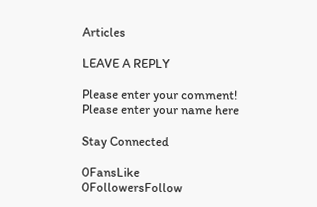Articles

LEAVE A REPLY

Please enter your comment!
Please enter your name here

Stay Connected

0FansLike
0FollowersFollow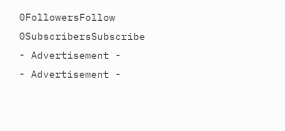0FollowersFollow
0SubscribersSubscribe
- Advertisement -
- Advertisement -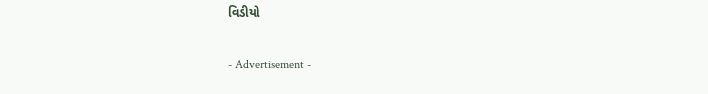વિડીયો

- Advertisement -